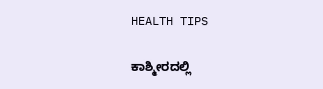HEALTH TIPS

ಕಾಶ್ಮೀರದಲ್ಲಿ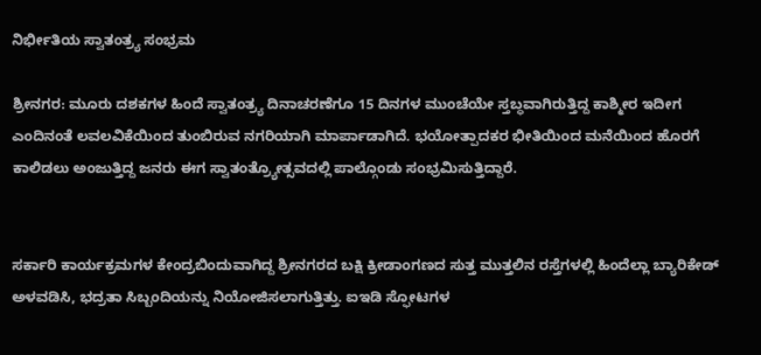ನಿರ್ಭೀತಿಯ ಸ್ವಾತಂತ್ರ್ಯ ಸಂಭ್ರಮ

ಶ್ರೀನಗರ: ಮೂರು ದಶಕಗಳ ಹಿಂದೆ ಸ್ವಾತಂತ್ರ್ಯ ದಿನಾಚರಣೆಗೂ 15 ದಿನಗಳ ಮುಂಚೆಯೇ ಸ್ತಬ್ಧವಾಗಿರುತ್ತಿದ್ದ ಕಾಶ್ಮೀರ ಇದೀಗ ಎಂದಿನಂತೆ ಲವಲವಿಕೆಯಿಂದ ತುಂಬಿರುವ ನಗರಿಯಾಗಿ ಮಾರ್ಪಾಡಾಗಿದೆ. ಭಯೋತ್ಪಾದಕರ ಭೀತಿಯಿಂದ ಮನೆಯಿಂದ ಹೊರಗೆ ಕಾಲಿಡಲು ಅಂಜುತ್ತಿದ್ದ ಜನರು ಈಗ ಸ್ವಾತಂತ್ರ್ಯೋತ್ಸವದಲ್ಲಿ ಪಾಲ್ಗೊಂಡು ಸಂಭ್ರಮಿಸುತ್ತಿದ್ದಾರೆ.


ಸರ್ಕಾರಿ ಕಾರ್ಯಕ್ರಮಗಳ ಕೇಂದ್ರಬಿಂದುವಾಗಿದ್ದ ಶ್ರೀನಗರದ ಬಕ್ಷಿ ಕ್ರೀಡಾಂಗಣದ ಸುತ್ತ ಮುತ್ತಲಿನ ರಸ್ತೆಗಳಲ್ಲಿ ಹಿಂದೆಲ್ಲಾ ಬ್ಯಾರಿಕೇಡ್‌ ಅಳವಡಿಸಿ, ಭದ್ರತಾ ಸಿಬ್ಬಂದಿಯನ್ನು ನಿಯೋಜಿಸಲಾಗುತ್ತಿತ್ತು. ಐಇಡಿ ಸ್ಫೋಟಗಳ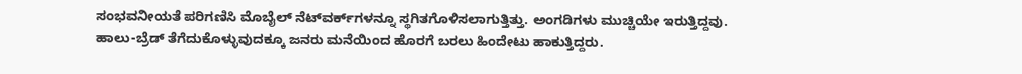ಸಂಭವನೀಯತೆ ಪರಿಗಣಿಸಿ ಮೊಬೈಲ್‌ ನೆಟ್‌ವರ್ಕ್‌ಗಳನ್ನೂ ಸ್ಥಗಿತಗೊಳಿಸಲಾಗುತ್ತಿತ್ತು. ಅಂಗಡಿಗಳು ಮುಚ್ಚಿಯೇ ಇರುತ್ತಿದ್ದವು. ಹಾಲು-ಬ್ರೆಡ್‌ ತೆಗೆದುಕೊಳ್ಳುವುದಕ್ಕೂ ಜನರು ಮನೆಯಿಂದ ಹೊರಗೆ ಬರಲು ಹಿಂದೇಟು ಹಾಕುತ್ತಿದ್ದರು.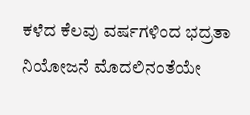ಕಳೆದ ಕೆಲವು ವರ್ಷಗಳಿಂದ ಭದ್ರತಾ ನಿಯೋಜನೆ ಮೊದಲಿನಂತೆಯೇ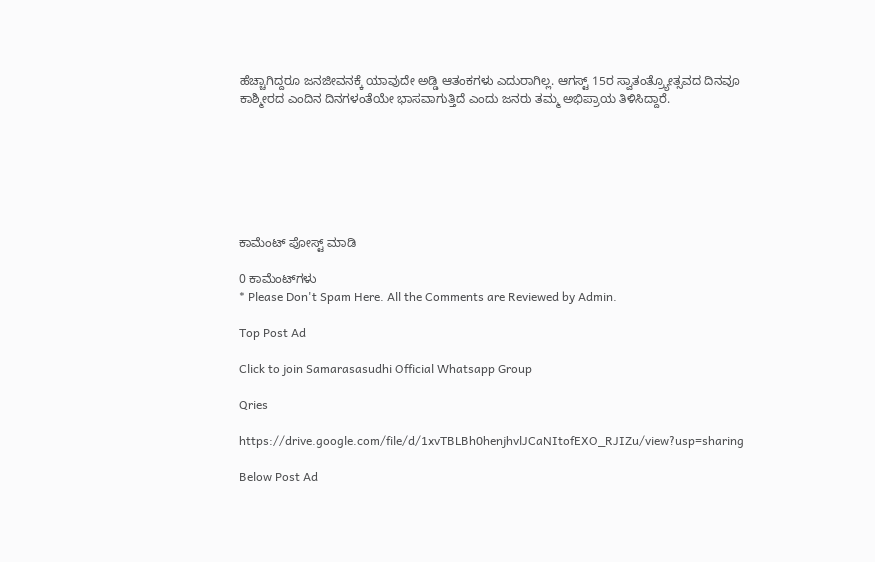ಹೆಚ್ಚಾಗಿದ್ದರೂ ಜನಜೀವನಕ್ಕೆ ಯಾವುದೇ ಅಡ್ಡಿ ಆತಂಕಗಳು ಎದುರಾಗಿಲ್ಲ. ಆಗಸ್ಟ್‌ 15ರ ಸ್ವಾತಂತ್ರ್ಯೋತ್ಸವದ ದಿನವೂ ಕಾಶ್ಮೀರದ ಎಂದಿನ ದಿನಗಳಂತೆಯೇ ಭಾಸವಾಗುತ್ತಿದೆ ಎಂದು ಜನರು ತಮ್ಮ ಅಭಿಪ್ರಾಯ ತಿಳಿಸಿದ್ದಾರೆ.







ಕಾಮೆಂಟ್‌‌ ಪೋಸ್ಟ್‌ ಮಾಡಿ

0 ಕಾಮೆಂಟ್‌ಗಳು
* Please Don't Spam Here. All the Comments are Reviewed by Admin.

Top Post Ad

Click to join Samarasasudhi Official Whatsapp Group

Qries

https://drive.google.com/file/d/1xvTBLBh0henjhvlJCaNItofEXO_RJIZu/view?usp=sharing

Below Post Ad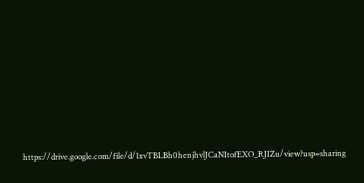https://drive.google.com/file/d/1xvTBLBh0henjhvlJCaNItofEXO_RJIZu/view?usp=sharing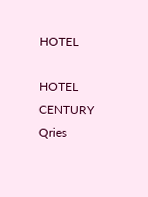HOTEL

HOTEL
CENTURY
Qries